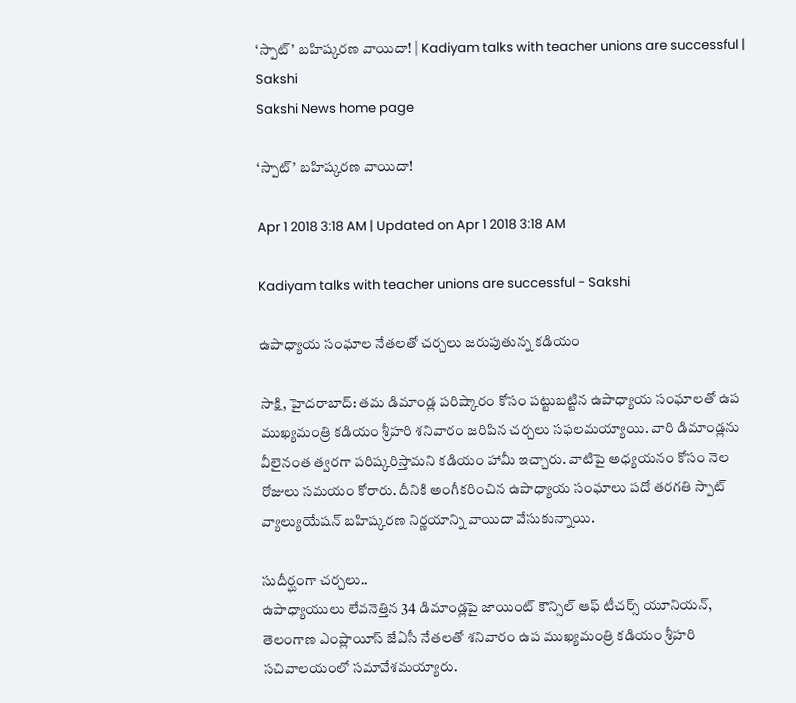‘స్పాట్‌’ బహిష్కరణ వాయిదా! | Kadiyam talks with teacher unions are successful | Sakshi
Sakshi News home page

‘స్పాట్‌’ బహిష్కరణ వాయిదా!

Apr 1 2018 3:18 AM | Updated on Apr 1 2018 3:18 AM

Kadiyam talks with teacher unions are successful - Sakshi

ఉపాధ్యాయ సంఘాల నేతలతో చర్చలు జరుపుతున్న కడియం

సాక్షి, హైదరాబాద్‌: తమ డిమాండ్ల పరిష్కారం కోసం పట్టుబట్టిన ఉపాధ్యాయ సంఘాలతో ఉప ముఖ్యమంత్రి కడియం శ్రీహరి శనివారం జరిపిన చర్చలు సఫలమయ్యాయి. వారి డిమాండ్లను వీలైనంత త్వరగా పరిష్కరిస్తామని కడియం హామీ ఇచ్చారు. వాటిపై అధ్యయనం కోసం నెల రోజులు సమయం కోరారు. దీనికి అంగీకరించిన ఉపాధ్యాయ సంఘాలు పదో తరగతి స్పాట్‌ వ్యాల్యుయేషన్‌ బహిష్కరణ నిర్ణయాన్ని వాయిదా వేసుకున్నాయి.

సుదీర్ఘంగా చర్చలు..
ఉపాధ్యాయులు లేవనెత్తిన 34 డిమాండ్లపై జాయింట్‌ కౌన్సిల్‌ ఆఫ్‌ టీచర్స్‌ యూనియన్, తెలంగాణ ఎంప్లాయీస్‌ జేఏసీ నేతలతో శనివారం ఉప ముఖ్యమంత్రి కడియం శ్రీహరి సచివాలయంలో సమావేశమయ్యారు.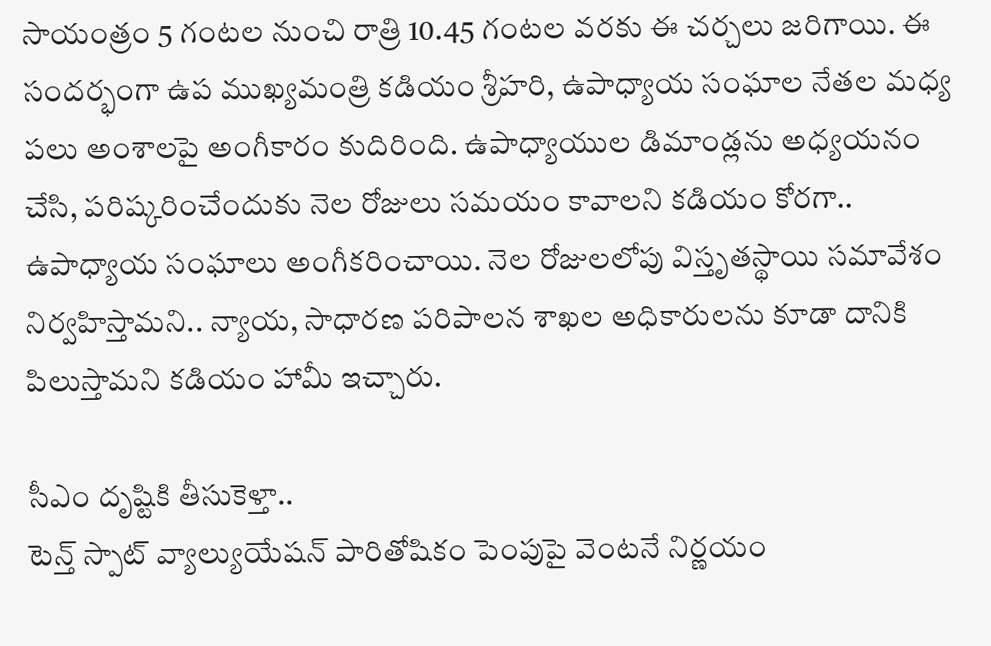సాయంత్రం 5 గంటల నుంచి రాత్రి 10.45 గంటల వరకు ఈ చర్చలు జరిగాయి. ఈ సందర్భంగా ఉప ముఖ్యమంత్రి కడియం శ్రీహరి, ఉపాధ్యాయ సంఘాల నేతల మధ్య పలు అంశాలపై అంగీకారం కుదిరింది. ఉపాధ్యాయుల డిమాండ్లను అధ్యయనం చేసి, పరిష్కరించేందుకు నెల రోజులు సమయం కావాలని కడియం కోరగా.. ఉపాధ్యాయ సంఘాలు అంగీకరించాయి. నెల రోజులలోపు విస్తృతస్థాయి సమావేశం నిర్వహిస్తామని.. న్యాయ, సాధారణ పరిపాలన శాఖల అధికారులను కూడా దానికి పిలుస్తామని కడియం హామీ ఇచ్చారు.

సీఎం దృష్టికి తీసుకెళ్తా..
టెన్త్‌ స్పాట్‌ వ్యాల్యుయేషన్‌ పారితోషికం పెంపుపై వెంటనే నిర్ణయం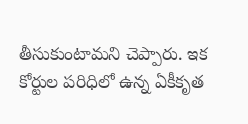తీసుకుంటామని చెప్పారు. ఇక కోర్టుల పరిధిలో ఉన్న ఏకీకృత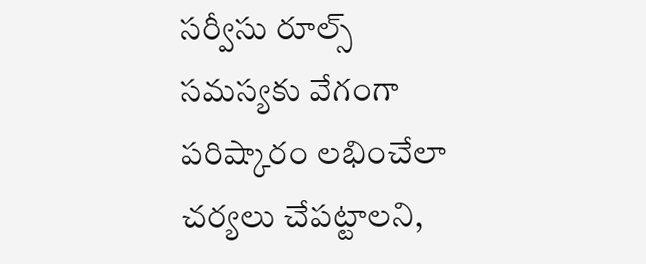సర్వీసు రూల్స్‌ సమస్యకు వేగంగా పరిష్కారం లభించేలా చర్యలు చేపట్టాలని,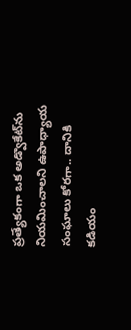ప్రత్యేకంగా ఒక అడ్వొకేట్‌ను నియమించాలని ఉపాధ్యాయ సంఘాలు కోరగా.. దానికి కడియం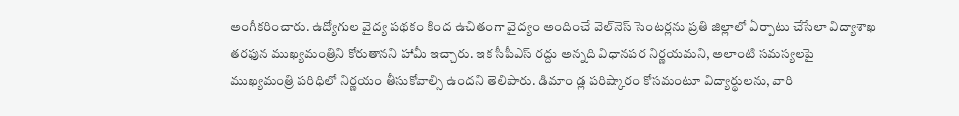అంగీకరించారు. ఉద్యోగుల వైద్య పథకం కింద ఉచితంగా వైద్యం అందించే వెల్‌నెస్‌ సెంటర్లను ప్రతి జిల్లాలో ఏర్పాటు చేసేలా విద్యాశాఖ తరఫున ముఖ్యమంత్రిని కోరుతానని హామీ ఇచ్చారు. ఇక సీపీఎస్‌ రద్దు అన్నది విధానపర నిర్ణయమని, అలాంటి సమస్యలపై ముఖ్యమంత్రి పరిధిలో నిర్ణయం తీసుకోవాల్సి ఉందని తెలిపారు. డిమాం డ్ల పరిష్కారం కోసమంటూ విద్యార్థులను, వారి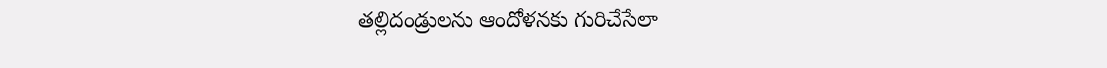తల్లిదండ్రులను ఆందోళనకు గురిచేసేలా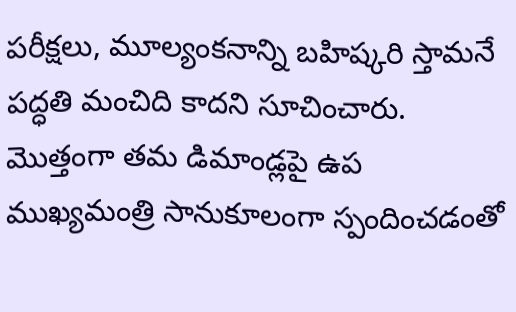పరీక్షలు, మూల్యంకనాన్ని బహిష్కరి స్తామనే పద్ధతి మంచిది కాదని సూచించారు. మొత్తంగా తమ డిమాండ్లపై ఉప ముఖ్యమంత్రి సానుకూలంగా స్పందించడంతో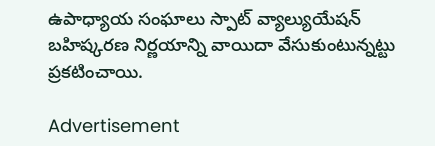ఉపాధ్యాయ సంఘాలు స్పాట్‌ వ్యాల్యుయేషన్‌ బహిష్కరణ నిర్ణయాన్ని వాయిదా వేసుకుంటున్నట్టు ప్రకటించాయి.

Advertisement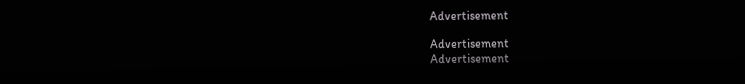Advertisement

Advertisement
Advertisement